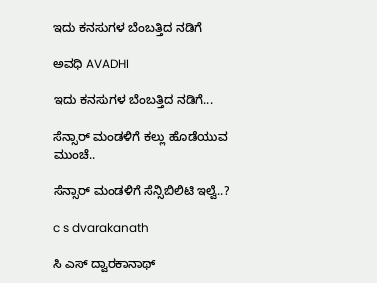ಇದು ಕನಸುಗಳ ಬೆಂಬತ್ತಿದ ನಡಿಗೆ‍

ಅವಧಿ AVADHI

ಇದು ಕನಸುಗಳ ಬೆಂಬತ್ತಿದ ನಡಿಗೆ...

ಸೆನ್ಸಾರ್ ಮಂಡಳಿಗೆ ಕಲ್ಲು ಹೊಡೆಯುವ ಮುಂಚೆ..

ಸೆನ್ಸಾರ್ ಮಂಡಳಿಗೆ ಸೆನ್ಸಿಬಿಲಿಟಿ ಇಲ್ವೆ..?

c s dvarakanath

ಸಿ ಎಸ್ ದ್ವಾರಕಾನಾಥ್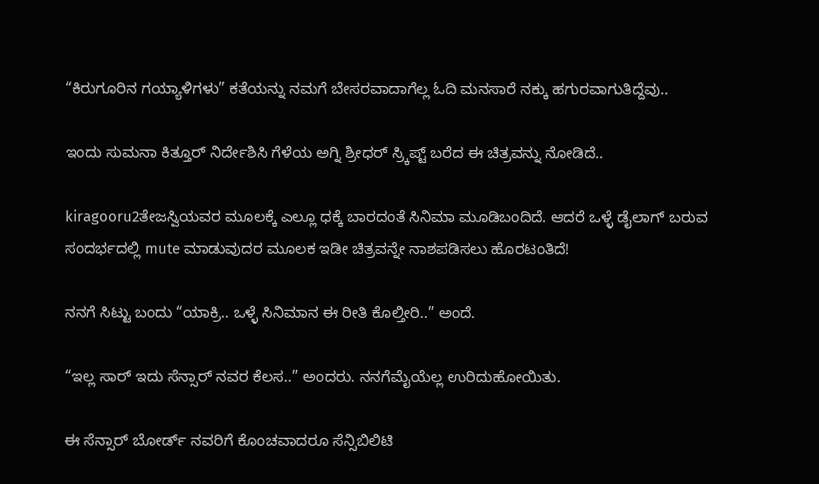“ಕಿರುಗೂರಿನ ಗಯ್ಯಾಳಿಗಳು” ಕತೆಯನ್ನು ನಮಗೆ ಬೇಸರವಾದಾಗೆಲ್ಲ ಓದಿ ಮನಸಾರೆ ನಕ್ಕು ಹಗುರವಾಗುತಿದ್ದೆವು..

ಇಂದು ಸುಮನಾ ಕಿತ್ತೂರ್ ನಿರ್ದೇಶಿಸಿ ಗೆಳೆಯ ಅಗ್ನಿ ಶ್ರೀಧರ್ ಸ್ರ್ಕಿಪ್ಟ್ ಬರೆದ ಈ ಚಿತ್ರವನ್ನು ನೋಡಿದೆ..

kiragooru2ತೇಜಸ್ವಿಯವರ ಮೂಲಕ್ಕೆ ಎಲ್ಲೂ ಧಕ್ಕೆ ಬಾರದಂತೆ ಸಿನಿಮಾ ಮೂಡಿಬಂದಿದೆ. ಆದರೆ ಒಳ್ಳೆ ಡೈಲಾಗ್ ಬರುವ ಸಂದರ್ಭದಲ್ಲಿ mute ಮಾಡುವುದರ ಮೂಲಕ ಇಡೀ ಚಿತ್ರವನ್ನೇ ನಾಶಪಡಿಸಲು ಹೊರಟಂತಿದೆ!

ನನಗೆ ಸಿಟ್ಟು ಬಂದು “ಯಾಕ್ರಿ.. ಒಳ್ಳೆ ಸಿನಿಮಾನ ಈ ರೀತಿ ಕೊಲ್ತೀರಿ..” ಅಂದೆ.

“ಇಲ್ಲ ಸಾರ್ ಇದು ಸೆನ್ಸಾರ್ ನವರ ಕೆಲಸ..” ಅಂದರು. ನನಗೆಮೈಯೆಲ್ಲ ಉರಿದುಹೋಯಿತು.

ಈ ಸೆನ್ಸಾರ್ ಬೋರ್ಡ್ ನವರಿಗೆ ಕೊಂಚವಾದರೂ ಸೆನ್ಸಿಬಿಲಿಟಿ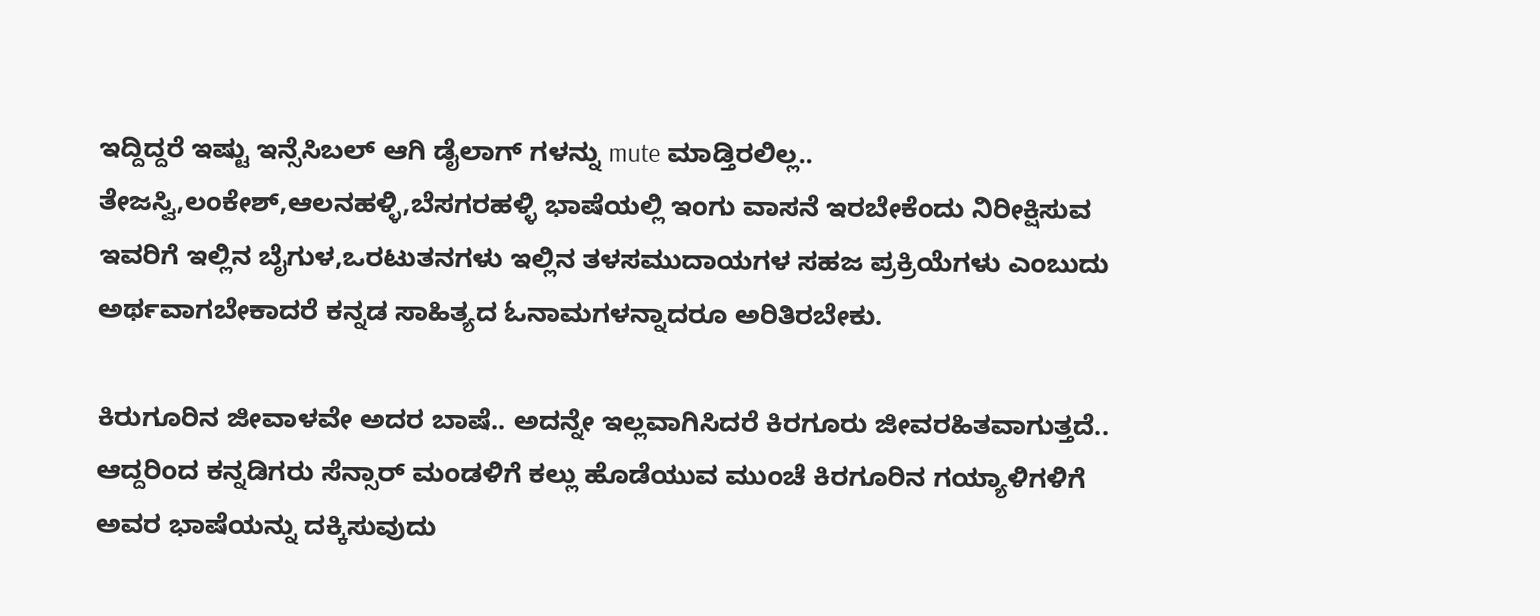ಇದ್ದಿದ್ದರೆ ಇಷ್ಟು ಇನ್ಸೆಸಿಬಲ್ ಆಗಿ ಡೈಲಾಗ್ ಗಳನ್ನು mute ಮಾಡ್ತಿರಲಿಲ್ಲ.. ತೇಜಸ್ವಿ,ಲಂಕೇಶ್,ಆಲನಹಳ್ಳಿ,ಬೆಸಗರಹಳ್ಳಿ ಭಾಷೆಯಲ್ಲಿ ಇಂಗು ವಾಸನೆ ಇರಬೇಕೆಂದು ನಿರೀಕ್ಷಿಸುವ ಇವರಿಗೆ ಇಲ್ಲಿನ ಬೈಗುಳ,ಒರಟುತನಗಳು ಇಲ್ಲಿನ ತಳಸಮುದಾಯಗಳ ಸಹಜ ಪ್ರಕ್ರಿಯೆಗಳು ಎಂಬುದು ಅರ್ಥವಾಗಬೇಕಾದರೆ ಕನ್ನಡ ಸಾಹಿತ್ಯದ ಓನಾಮಗಳನ್ನಾದರೂ ಅರಿತಿರಬೇಕು.

ಕಿರುಗೂರಿನ ಜೀವಾಳವೇ ಅದರ ಬಾಷೆ.. ಅದನ್ನೇ ಇಲ್ಲವಾಗಿಸಿದರೆ ಕಿರಗೂರು ಜೀವರಹಿತವಾಗುತ್ತದೆ.. ಆದ್ದರಿಂದ ಕನ್ನಡಿಗರು ಸೆನ್ಸಾರ್ ಮಂಡಳಿಗೆ ಕಲ್ಲು ಹೊಡೆಯುವ ಮುಂಚೆ ಕಿರಗೂರಿನ ಗಯ್ಯಾಳಿಗಳಿಗೆ ಅವರ ಭಾಷೆಯನ್ನು ದಕ್ಕಿಸುವುದು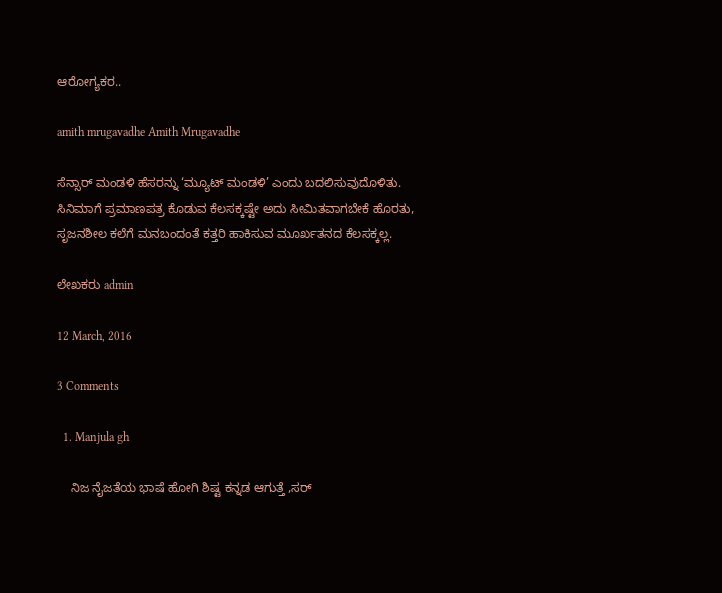ಆರೋಗ್ಯಕರ..

amith mrugavadhe Amith Mrugavadhe

ಸೆನ್ಸಾರ್ ಮಂಡಳಿ ಹೆಸರನ್ನು ‘ಮ್ಯೂಟ್ ಮಂಡಳಿ’ ಎಂದು ಬದಲಿಸುವುದೊಳಿತು.
ಸಿನಿಮಾಗೆ ಪ್ರಮಾಣಪತ್ರ ಕೊಡುವ ಕೆಲಸಕ್ಕಷ್ಟೇ ಅದು ಸೀಮಿತವಾಗಬೇಕೆ ಹೊರತು, ಸೃಜನಶೀಲ ಕಲೆಗೆ ಮನಬಂದಂತೆ ಕತ್ತರಿ ಹಾಕಿಸುವ ಮೂರ್ಖತನದ ಕೆಲಸಕ್ಕಲ್ಲ.

ಲೇಖಕರು admin

12 March, 2016

3 Comments

  1. Manjula gh

    ನಿಜ ನೈಜತೆಯ ಭಾಷೆ ಹೋಗಿ ಶಿಷ್ಟ ಕನ್ನಡ ಆಗುತ್ತೆ ,ಸರ್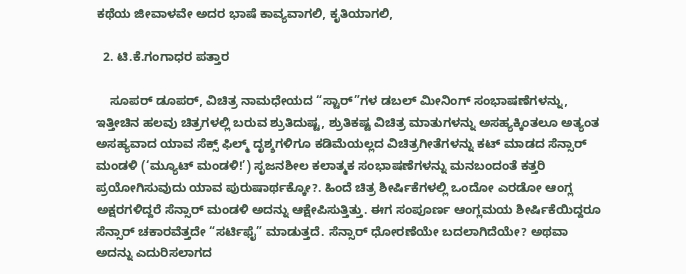ಕಥೆಯ ಜೀವಾಳವೇ ಅದರ ಭಾಷೆ ಕಾವ್ಯವಾಗಲಿ, ಕೃತಿಯಾಗಲಿ,

  2. ಟಿ.ಕೆ.ಗಂಗಾಧರ ಪತ್ತಾರ

    ಸೂಪರ್ ಡೂಪರ್, ವಿಚಿತ್ರ ನಾಮಧೇಯದ “ಸ್ಟಾರ್”ಗಳ ಡಬಲ್ ಮೀನಿಂಗ್ ಸಂಭಾಷಣೆಗಳನ್ನು, ಇತ್ತೀಚಿನ ಹಲವು ಚಿತ್ರಗಳಲ್ಲಿ ಬರುವ ಶ್ರುತಿದುಷ್ಟ, ಶ್ರುತಿಕಷ್ಟ ವಿಚಿತ್ರ ಮಾತುಗಳನ್ನು ಅಸಹ್ಯಕ್ಕಿಂತಲೂ ಅತ್ಯಂತ ಅಸಹ್ಯವಾದ ಯಾವ ಸೆಕ್ಸ್ ಫಿಲ್ಮ್ ದೃಶ್ಶಗಳಿಗೂ ಕಡಿಮೆಯಲ್ಲದ ವಿಚಿತ್ರಗೀತೆಗಳನ್ನು ಕಟ್ ಮಾಡದ ಸೆನ್ಸಾರ್ ಮಂಡಳಿ (‘ಮ್ಯೂಟ್ ಮಂಡಳಿ!’) ಸೃಜನಶೀಲ ಕಲಾತ್ಮಕ ಸಂಭಾಷಣೆಗಳನ್ನು ಮನಬಂದಂತೆ ಕತ್ತರಿ ಪ್ರಯೋಗಿಸುವುದು ಯಾವ ಪುರುಷಾರ್ಥಕ್ಕೋ?. ಹಿಂದೆ ಚಿತ್ರ ಶೀರ್ಷಿಕೆಗಳಲ್ಲಿ ಒಂದೋ ಎರಡೋ ಆಂಗ್ಲ ಅಕ್ಷರಗಳಿದ್ದರೆ ಸೆನ್ಸಾರ್ ಮಂಡಳಿ ಅದನ್ನು ಆಕ್ಷೇಪಿಸುತ್ತಿತ್ತು. ಈಗ ಸಂಪೂರ್ಣ ಆಂಗ್ಲಮಯ ಶೀರ್ಷಿಕೆಯಿದ್ದರೂ ಸೆನ್ಸಾರ್ ಚಕಾರವೆತ್ತದೇ “ಸರ್ಟಿಫೈ” ಮಾಡುತ್ತದೆ. ಸೆನ್ಸಾರ್ ಧೋರಣೆಯೇ ಬದಲಾಗಿದೆಯೇ? ಅಥವಾ ಅದನ್ನು ಎದುರಿಸಲಾಗದ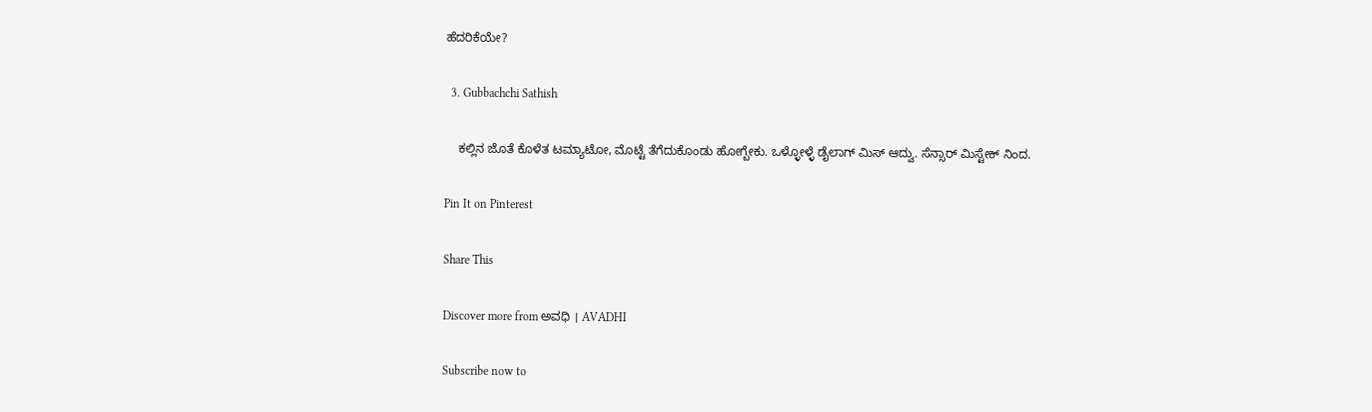ಹೆದರಿಕೆಯೇ?

  3. Gubbachchi Sathish

    ಕಲ್ಲಿನ ಜೊತೆ ಕೊಳೆತ ಟಮ್ಯಾಟೋ, ಮೊಟ್ಟೆ ತೆಗೆದುಕೊಂಡು ಹೋಗ್ಬೇಕು. ಒಳ್ಳೋಳ್ಳೆ ಡೈಲಾಗ್ ಮಿಸ್ ಆದ್ವು. ಸೆನ್ಸಾರ್ ಮಿಸ್ಟೇಕ್ ನಿಂದ.

Pin It on Pinterest

Share This

Discover more from ಅವಧಿ । AVADHI

Subscribe now to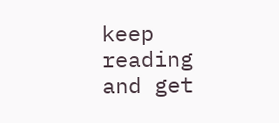keep reading and get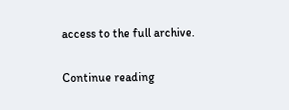access to the full archive.

Continue reading